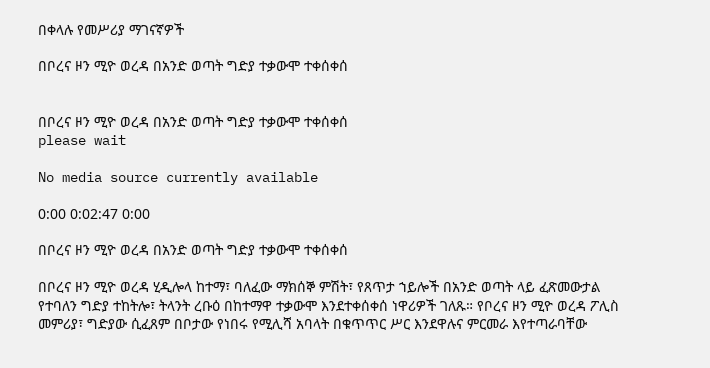በቀላሉ የመሥሪያ ማገናኛዎች

በቦረና ዞን ሚዮ ወረዳ በአንድ ወጣት ግድያ ተቃውሞ ተቀሰቀሰ


በቦረና ዞን ሚዮ ወረዳ በአንድ ወጣት ግድያ ተቃውሞ ተቀሰቀሰ
please wait

No media source currently available

0:00 0:02:47 0:00

በቦረና ዞን ሚዮ ወረዳ በአንድ ወጣት ግድያ ተቃውሞ ተቀሰቀሰ

በቦረና ዞን ሚዮ ወረዳ ሂዲሎላ ከተማ፣ ባለፈው ማክሰኞ ምሽት፣ የጸጥታ ኀይሎች በአንድ ወጣት ላይ ፈጽመውታል የተባለን ግድያ ተከትሎ፣ ትላንት ረቡዕ በከተማዋ ተቃውሞ እንደተቀሰቀሰ ነዋሪዎች ገለጹ። የቦረና ዞን ሚዮ ወረዳ ፖሊስ መምሪያ፣ ግድያው ሲፈጸም በቦታው የነበሩ የሚሊሻ አባላት በቁጥጥር ሥር እንደዋሉና ምርመራ እየተጣራባቸው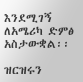እንደሚገኝ ለአሜሪካ ድምፅ አስታውቋል፡፡

ዝርዝሩን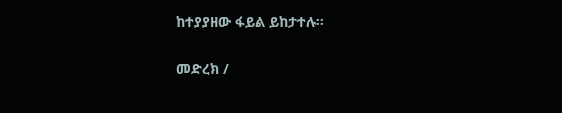ከተያያዘው ፋይል ይከታተሉ።

መድረክ /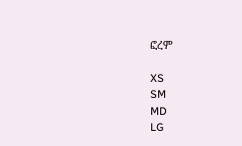ፎረም

XS
SM
MD
LG